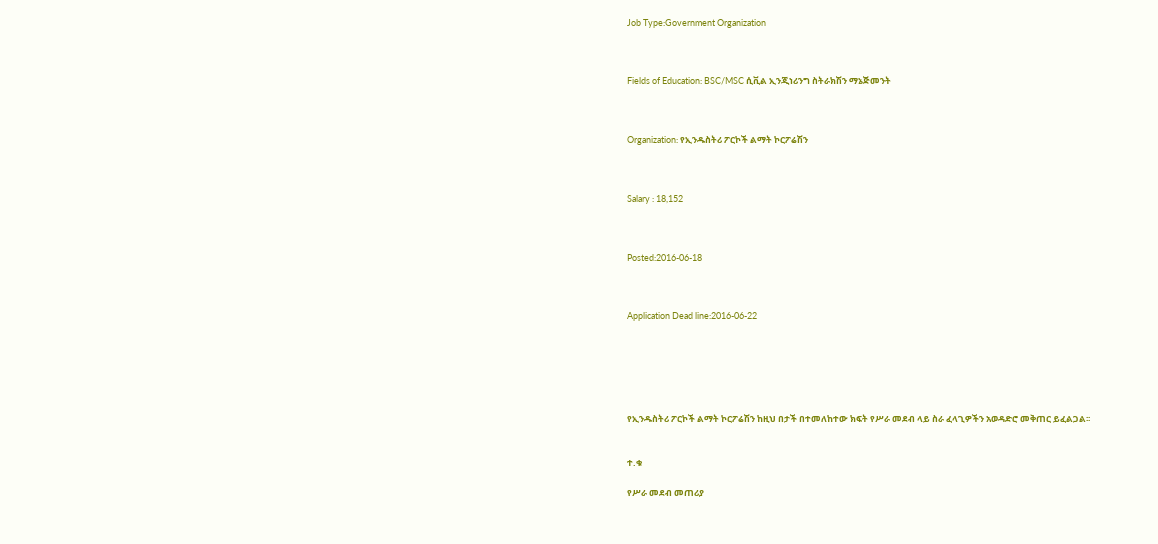Job Type:Government Organization



Fields of Education: BSC/MSC ሲቪል ኢንጂነሪንግ ስትራክሽን ማኔጅመንት



Organization: የኢንዱስትሪ ፖርኮች ልማት ኮርፖሬሽን



Salary : 18,152



Posted:2016-06-18



Application Dead line:2016-06-22






የኢንዱስትሪ ፖርኮች ልማት ኮርፖሬሽን ከዚህ በታች በተመለከተው ክፍት የሥራ መደብ ላይ ስራ ፈላጊዎችን አወዳድሮ መቅጠር ይፈልጋል፡፡


ተ.ቁ

የሥራ መደብ መጠሪያ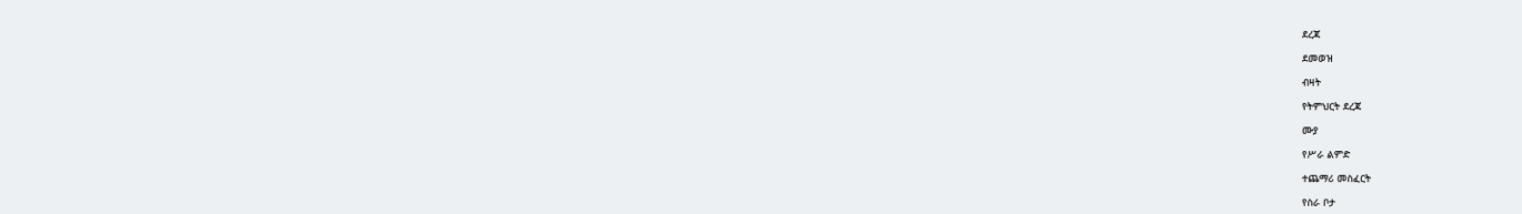ደረጃ

ደመወዝ

ብዛት

የትምህርት ደረጃ

ሙያ

የሥራ ልምድ

ተጨማሪ መስፈርት

የስራ ቦታ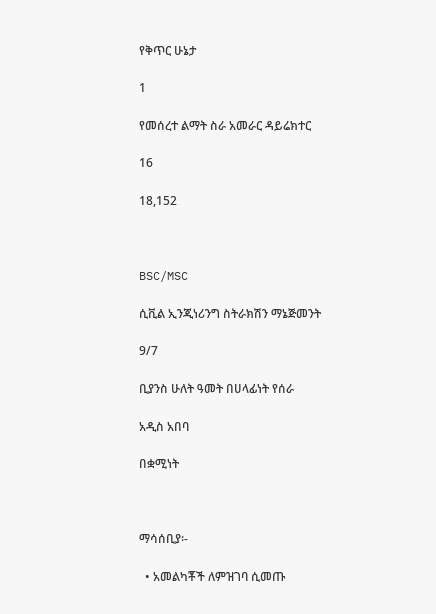የቅጥር ሁኔታ

1

የመሰረተ ልማት ስራ አመራር ዳይሬክተር

16

18,152



BSC/MSC

ሲቪል ኢንጂነሪንግ ስትራክሽን ማኔጅመንት

9/7

ቢያንስ ሁለት ዓመት በሀላፊነት የሰራ

አዲስ አበባ

በቋሚነት



ማሳሰቢያ፡-

  • አመልካቾች ለምዝገባ ሲመጡ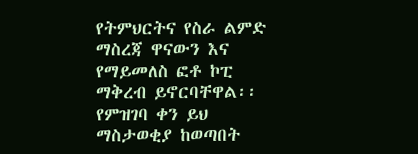የትምህርትና የስራ ልምድ ማስረጃ ዋናውን እና የማይመለስ ፎቶ ኮፒ ማቅረብ ይኖርባቸዋል፡፡የምዝገባ ቀን ይህ ማስታወቂያ ከወጣበት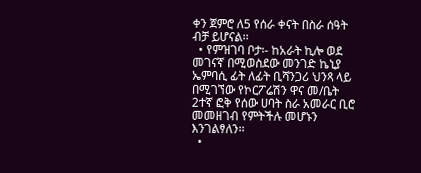ቀን ጀምሮ ለ5 የሰራ ቀናት በስራ ሰዓት ብቻ ይሆናል፡፡
  • የምዝገባ ቦታ፡- ከአራት ኪሎ ወደ መገናኛ በሚወስደው መንገድ ኬኒያ ኤምባሲ ፊት ለፊት ቢሻንጋሪ ህንጻ ላይ በሚገኘው የኮርፖሬሽን ዋና መ/ቤት 2ተኛ ፎቅ የሰው ሀባት ስራ አመራር ቢሮ መመዘገብ የምትችሉ መሆኑን እንገልፃለን፡፡
  •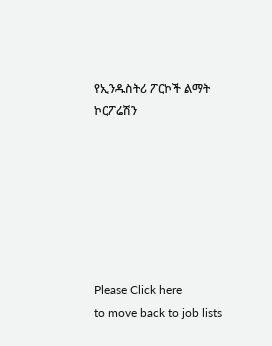የኢንዱስትሪ ፖርኮች ልማት ኮርፖሬሽን







Please Click here
to move back to job lists